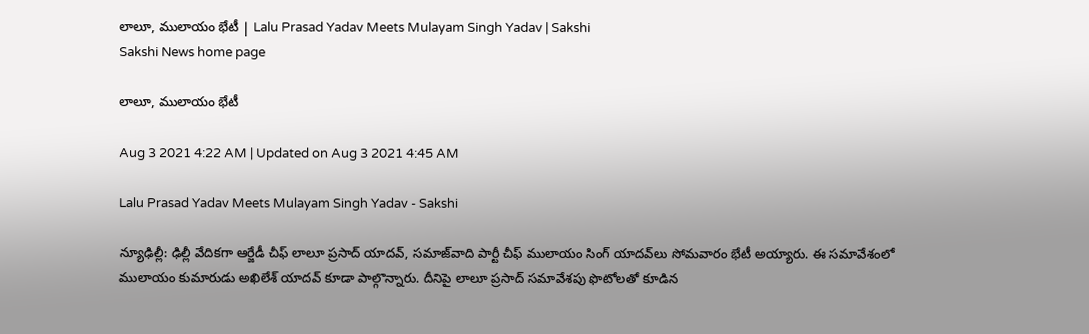లాలూ, ములాయం భేటీ | Lalu Prasad Yadav Meets Mulayam Singh Yadav | Sakshi
Sakshi News home page

లాలూ, ములాయం భేటీ

Aug 3 2021 4:22 AM | Updated on Aug 3 2021 4:45 AM

Lalu Prasad Yadav Meets Mulayam Singh Yadav - Sakshi

న్యూఢిల్లీ: ఢిల్లీ వేదికగా ఆర్జేడీ చీఫ్‌ లాలూ ప్రసాద్‌ యాదవ్, సమాజ్‌వాది పార్టీ చీఫ్‌ ములాయం సింగ్‌ యాదవ్‌లు సోమవారం భేటీ అయ్యారు. ఈ సమావేశంలో ములాయం కుమారుడు అఖిలేశ్‌ యాదవ్‌ కూడా పాల్గొన్నారు. దీనిపై లాలూ ప్రసాద్‌ సమావేశపు ఫొటోలతో కూడిన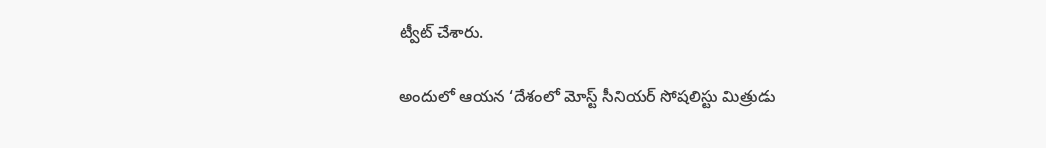ట్వీట్‌ చేశారు.

అందులో ఆయన ‘దేశంలో మోస్ట్‌ సీనియర్‌ సోషలిస్టు మిత్రుడు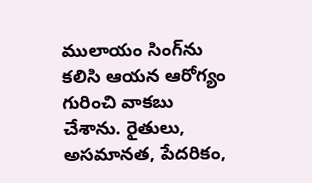ములాయం సింగ్‌ను కలిసి ఆయన ఆరోగ్యం గురించి వాకబు చేశాను. రైతులు, అసమానత, పేదరికం,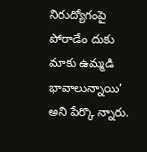నిరుద్యోగంపై పోరాడేం దుకు మాకు ఉమ్మడి భావాలున్నాయి’ అని పేర్కొ న్నారు.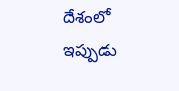దేశంలో ఇప్పుడు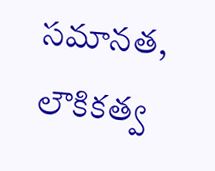సమానత, లౌకికత్వ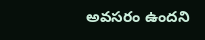అవసరం ఉందని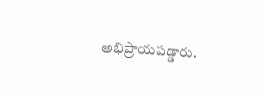అభిప్రాయపడ్డారు.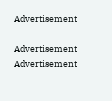Advertisement

Advertisement
Advertisement